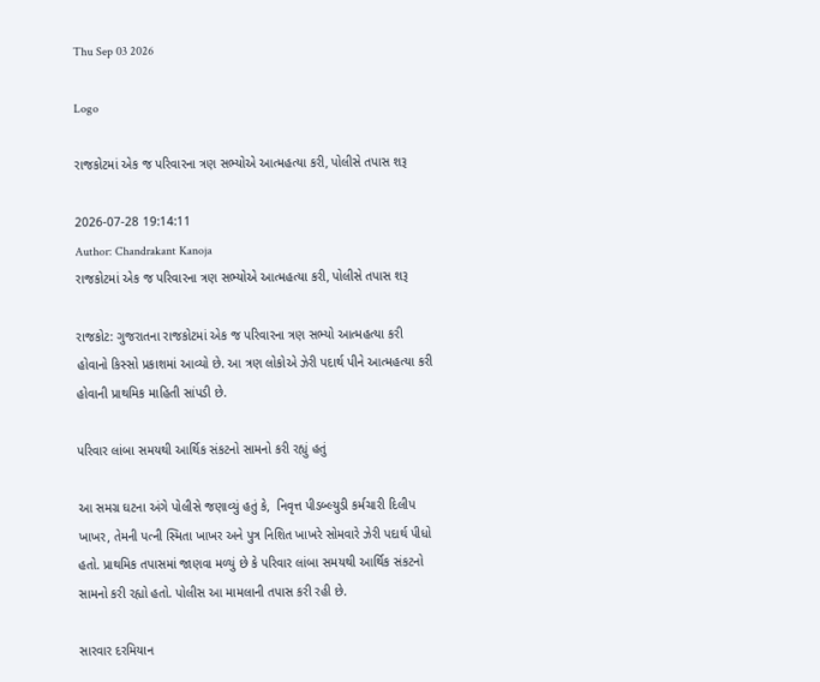Thu Sep 03 2026

Logo

રાજકોટમાં એક જ પરિવારના ત્રણ સભ્યોએ આત્મહત્યા કરી, પોલીસે તપાસ શરૂ

2026-07-28 19:14:11
Author: Chandrakant Kanoja
રાજકોટમાં એક જ પરિવારના ત્રણ સભ્યોએ આત્મહત્યા કરી, પોલીસે તપાસ શરૂ

રાજકોટ: ગુજરાતના રાજકોટમાં એક જ પરિવારના ત્રણ સભ્યો આત્મહત્યા કરી હોવાનો કિસ્સો પ્રકાશમાં આવ્યો છે. આ ત્રણ લોકોએ ઝેરી પદાર્થ પીને આત્મહત્યા કરી હોવાની પ્રાથમિક માહિતી સાંપડી છે.

પરિવાર લાંબા સમયથી આર્થિક સંકટનો સામનો કરી રહ્યું હતું

આ સમગ્ર ઘટના અંગે પોલીસે જણાવ્યું હતું કે,  નિવૃત્ત પીડબ્લ્યુડી કર્મચારી દિલીપ ખાખર, તેમની પત્ની સ્મિતા ખાખર અને પુત્ર નિશિત ખાખરે સોમવારે ઝેરી પદાર્થ પીધો હતો. પ્રાથમિક તપાસમાં જાણવા મળ્યું છે કે પરિવાર લાંબા સમયથી આર્થિક સંકટનો સામનો કરી રહ્યો હતો. પોલીસ આ મામલાની તપાસ કરી રહી છે.

સારવાર દરમિયાન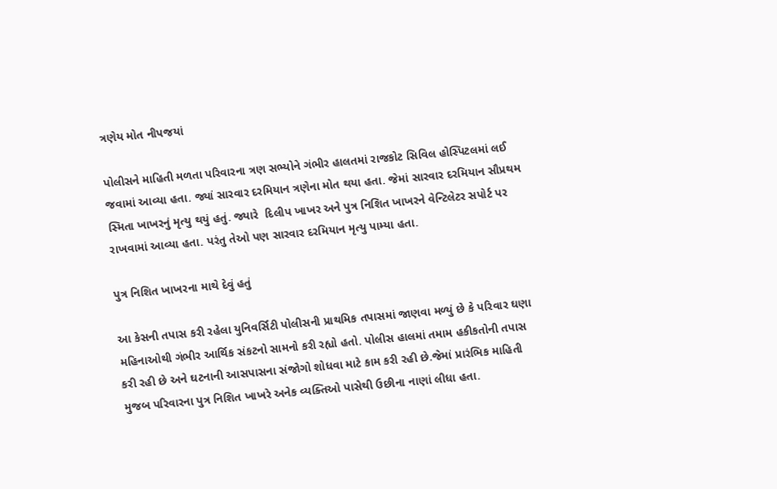ત્રણેય મોત નીપજયાં

પોલીસને માહિતી મળતા પરિવારના ત્રણ સભ્યોને ગંભીર હાલતમાં રાજકોટ સિવિલ હોસ્પિટલમાં લઈ જવામાં આવ્યા હતા. જ્યાં સારવાર દરમિયાન ત્રણેના મોત થયા હતા. જેમાં સારવાર દરમિયાન સૌપ્રથમ સ્મિતા ખાખરનું મૃત્યુ થયું હતું. જ્યારે  દિલીપ ખાખર અને પુત્ર નિશિત ખાખરને વેન્ટિલેટર સપોર્ટ પર રાખવામાં આવ્યા હતા. પરંતુ તેઓ પણ સારવાર દરમિયાન મૃત્યુ પામ્યા હતા.

પુત્ર નિશિત ખાખરના માથે દેવું હતું

આ કેસની તપાસ કરી રહેલા યુનિવર્સિટી પોલીસની પ્રાથમિક તપાસમાં જાણવા મળ્યું છે કે પરિવાર ઘણા મહિનાઓથી ગંભીર આર્થિક સંકટનો સામનો કરી રહ્યો હતો. પોલીસ હાલમાં તમામ હકીકતોની તપાસ કરી રહી છે અને ઘટનાની આસપાસના સંજોગો શોધવા માટે કામ કરી રહી છે.જેમાં પ્રારંભિક માહિતી મુજબ પરિવારના પુત્ર નિશિત ખાખરે અનેક વ્યક્તિઓ પાસેથી ઉછીના નાણાં લીધા હતા.